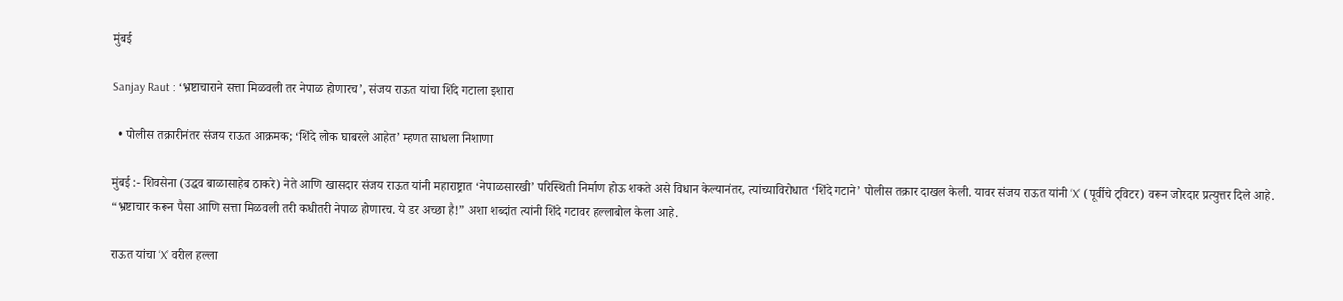मुंबई

Sanjay Raut : ‘भ्रष्टाचाराने सत्ता मिळवली तर नेपाळ होणारच’, संजय राऊत यांचा शिंदे गटाला इशारा

  • पोलीस तक्रारीनंतर संजय राऊत आक्रमक; ‘शिंदे लोक घाबरले आहेत’ म्हणत साधला निशाणा

मुंबई :- शिवसेना (उद्धव बाळासाहेब ठाकरे) नेते आणि खासदार संजय राऊत यांनी महाराष्ट्रात ‘नेपाळसारखी’ परिस्थिती निर्माण होऊ शकते असे विधान केल्यानंतर, त्यांच्याविरोधात ‘शिंदे गटाने’ पोलीस तक्रार दाखल केली. यावर संजय राऊत यांनी ‘X’ (पूर्वीचे ट्विटर) वरून जोरदार प्रत्युत्तर दिले आहे. “भ्रष्टाचार करून पैसा आणि सत्ता मिळवली तरी कधीतरी नेपाळ होणारच. ये डर अच्छा है!” अशा शब्दांत त्यांनी शिंदे गटावर हल्लाबोल केला आहे.

राऊत यांचा ‘X’ वरील हल्ला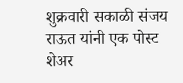शुक्रवारी सकाळी संजय राऊत यांनी एक पोस्ट शेअर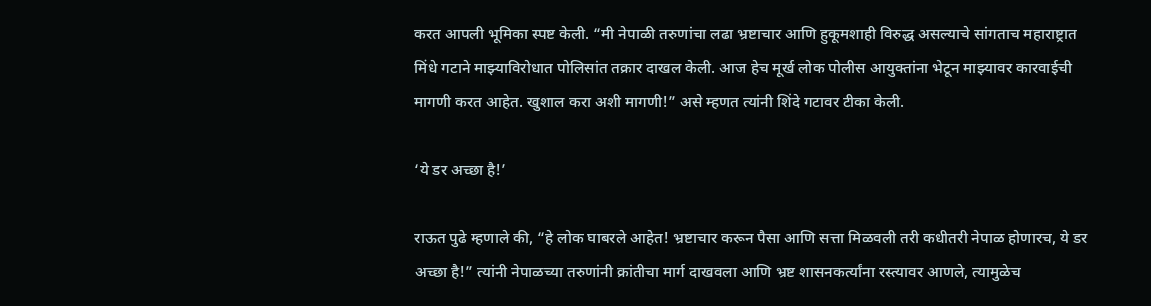करत आपली भूमिका स्पष्ट केली. “मी नेपाळी तरुणांचा लढा भ्रष्टाचार आणि हुकूमशाही विरुद्ध असल्याचे सांगताच महाराष्ट्रात मिंधे गटाने माझ्याविरोधात पोलिसांत तक्रार दाखल केली. आज हेच मूर्ख लोक पोलीस आयुक्तांना भेटून माझ्यावर कारवाईची मागणी करत आहेत. खुशाल करा अशी मागणी!” असे म्हणत त्यांनी शिंदे गटावर टीका केली.

‘ये डर अच्छा है!’

राऊत पुढे म्हणाले की, “हे लोक घाबरले आहेत! भ्रष्टाचार करून पैसा आणि सत्ता मिळवली तरी कधीतरी नेपाळ होणारच, ये डर अच्छा है!” त्यांनी नेपाळच्या तरुणांनी क्रांतीचा मार्ग दाखवला आणि भ्रष्ट शासनकर्त्यांना रस्त्यावर आणले, त्यामुळेच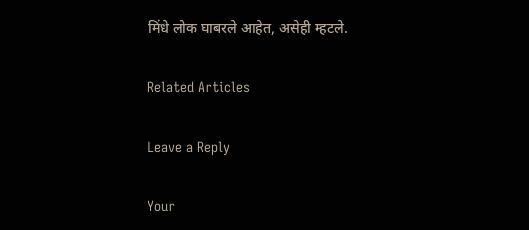मिंधे लोक घाबरले आहेत, असेही म्हटले.

Related Articles

Leave a Reply

Your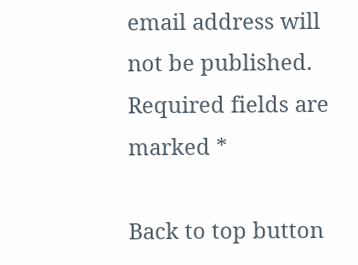email address will not be published. Required fields are marked *

Back to top button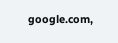google.com,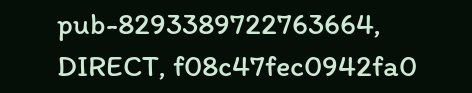pub-8293389722763664, DIRECT, f08c47fec0942fa0